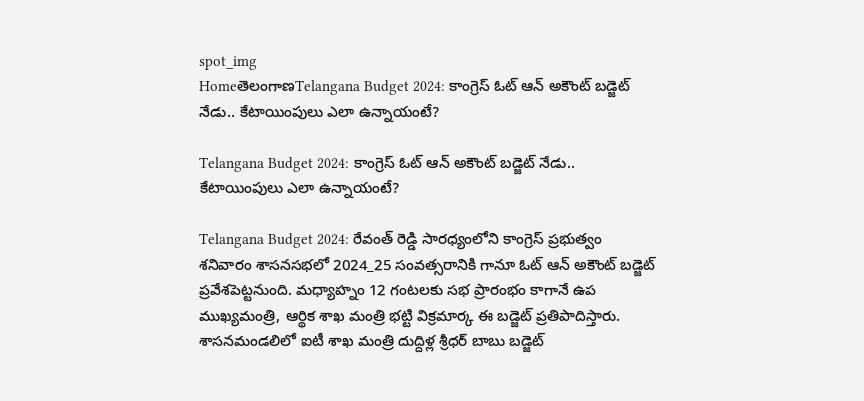spot_img
HomeతెలంగాణTelangana Budget 2024: కాంగ్రెస్ ఓట్ ఆన్ అకౌంట్ బడ్జెట్ నేడు.. కేటాయింపులు ఎలా ఉన్నాయంటే?

Telangana Budget 2024: కాంగ్రెస్ ఓట్ ఆన్ అకౌంట్ బడ్జెట్ నేడు.. కేటాయింపులు ఎలా ఉన్నాయంటే?

Telangana Budget 2024: రేవంత్ రెడ్డి సారధ్యంలోని కాంగ్రెస్ ప్రభుత్వం శనివారం శాసనసభలో 2024_25 సంవత్సరానికి గానూ ఓట్ ఆన్ అకౌంట్ బడ్జెట్ ప్రవేశపెట్టనుంది. మధ్యాహ్నం 12 గంటలకు సభ ప్రారంభం కాగానే ఉప ముఖ్యమంత్రి, ఆర్థిక శాఖ మంత్రి భట్టి విక్రమార్క ఈ బడ్జెట్ ప్రతిపాదిస్తారు. శాసనమండలిలో ఐటీ శాఖ మంత్రి దుద్దిళ్ల శ్రీధర్ బాబు బడ్జెట్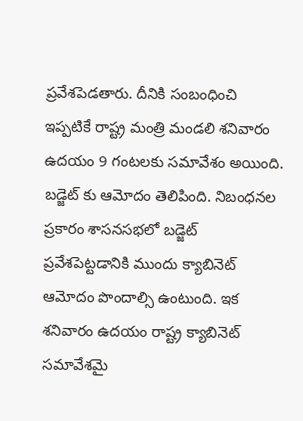ప్రవేశపెడతారు. దీనికి సంబంధించి ఇప్పటికే రాష్ట్ర మంత్రి మండలి శనివారం ఉదయం 9 గంటలకు సమావేశం అయింది. బడ్జెట్ కు ఆమోదం తెలిపింది. నిబంధనల ప్రకారం శాసనసభలో బడ్జెట్ ప్రవేశపెట్టడానికి ముందు క్యాబినెట్ ఆమోదం పొందాల్సి ఉంటుంది. ఇక శనివారం ఉదయం రాష్ట్ర క్యాబినెట్ సమావేశమై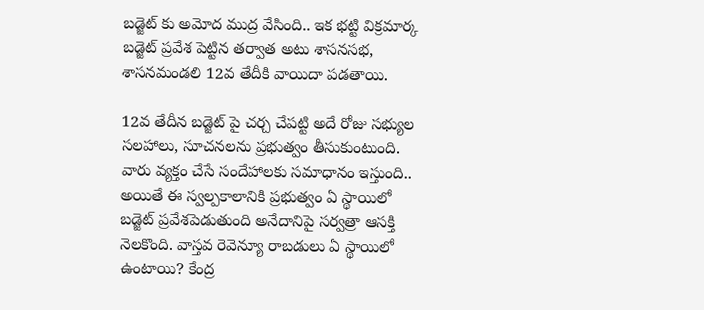బడ్జెట్ కు అమోద ముద్ర వేసింది.. ఇక భట్టి విక్రమార్క బడ్జెట్ ప్రవేశ పెట్టిన తర్వాత అటు శాసనసభ, శాసనమండలి 12వ తేదీకి వాయిదా పడతాయి.

12వ తేదీన బడ్జెట్ పై చర్చ చేపట్టి అదే రోజు సభ్యుల సలహాలు, సూచనలను ప్రభుత్వం తీసుకుంటుంది. వారు వ్యక్తం చేసే సందేహాలకు సమాధానం ఇస్తుంది.. అయితే ఈ స్వల్పకాలానికి ప్రభుత్వం ఏ స్థాయిలో బడ్జెట్ ప్రవేశపెడుతుంది అనేదానిపై సర్వత్రా ఆసక్తి నెలకొంది. వాస్తవ రెవెన్యూ రాబడులు ఏ స్థాయిలో ఉంటాయి? కేంద్ర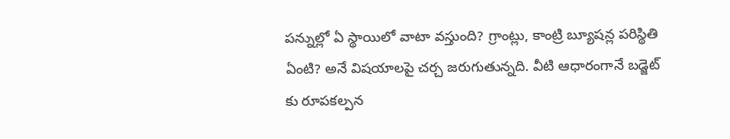పన్నుల్లో ఏ స్థాయిలో వాటా వస్తుంది? గ్రాంట్లు, కాంట్రి బ్యూషన్ల పరిస్థితి ఏంటి? అనే విషయాలపై చర్చ జరుగుతున్నది. వీటి ఆధారంగానే బడ్జెట్ కు రూపకల్పన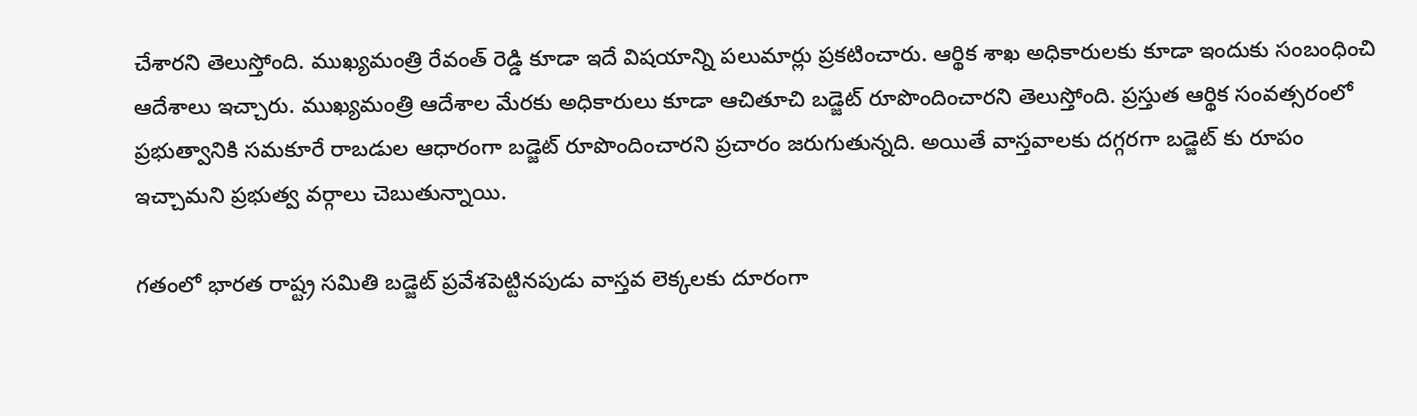చేశారని తెలుస్తోంది. ముఖ్యమంత్రి రేవంత్ రెడ్డి కూడా ఇదే విషయాన్ని పలుమార్లు ప్రకటించారు. ఆర్థిక శాఖ అధికారులకు కూడా ఇందుకు సంబంధించి ఆదేశాలు ఇచ్చారు. ముఖ్యమంత్రి ఆదేశాల మేరకు అధికారులు కూడా ఆచితూచి బడ్జెట్ రూపొందించారని తెలుస్తోంది. ప్రస్తుత ఆర్థిక సంవత్సరంలో ప్రభుత్వానికి సమకూరే రాబడుల ఆధారంగా బడ్జెట్ రూపొందించారని ప్రచారం జరుగుతున్నది. అయితే వాస్తవాలకు దగ్గరగా బడ్జెట్ కు రూపం ఇచ్చామని ప్రభుత్వ వర్గాలు చెబుతున్నాయి.

గతంలో భారత రాష్ట్ర సమితి బడ్జెట్ ప్రవేశపెట్టినపుడు వాస్తవ లెక్కలకు దూరంగా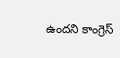ఉందని కాంగ్రెస్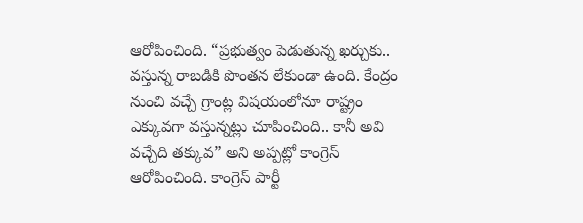ఆరోపించింది. “ప్రభుత్వం పెడుతున్న ఖర్చుకు.. వస్తున్న రాబడికి పొంతన లేకుండా ఉంది. కేంద్రం నుంచి వచ్చే గ్రాంట్ల విషయంలోనూ రాష్ట్రం ఎక్కువగా వస్తున్నట్లు చూపించింది.. కానీ అవి వచ్చేది తక్కువ” అని అప్పట్లో కాంగ్రెస్ ఆరోపించింది. కాంగ్రెస్ పార్టీ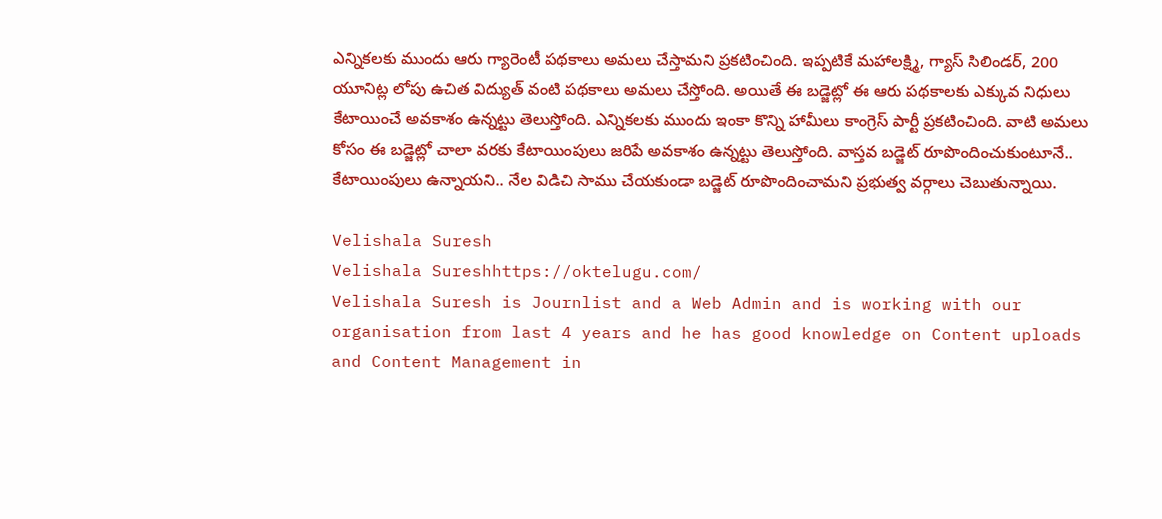ఎన్నికలకు ముందు ఆరు గ్యారెంటీ పథకాలు అమలు చేస్తామని ప్రకటించింది. ఇప్పటికే మహాలక్ష్మి, గ్యాస్ సిలిండర్, 200 యూనిట్ల లోపు ఉచిత విద్యుత్ వంటి పథకాలు అమలు చేస్తోంది. అయితే ఈ బడ్జెట్లో ఈ ఆరు పథకాలకు ఎక్కువ నిధులు కేటాయించే అవకాశం ఉన్నట్టు తెలుస్తోంది. ఎన్నికలకు ముందు ఇంకా కొన్ని హామీలు కాంగ్రెస్ పార్టీ ప్రకటించింది. వాటి అమలు కోసం ఈ బడ్జెట్లో చాలా వరకు కేటాయింపులు జరిపే అవకాశం ఉన్నట్టు తెలుస్తోంది. వాస్తవ బడ్జెట్ రూపొందించుకుంటూనే.. కేటాయింపులు ఉన్నాయని.. నేల విడిచి సాము చేయకుండా బడ్జెట్ రూపొందించామని ప్రభుత్వ వర్గాలు చెబుతున్నాయి.

Velishala Suresh
Velishala Sureshhttps://oktelugu.com/
Velishala Suresh is Journlist and a Web Admin and is working with our organisation from last 4 years and he has good knowledge on Content uploads and Content Management in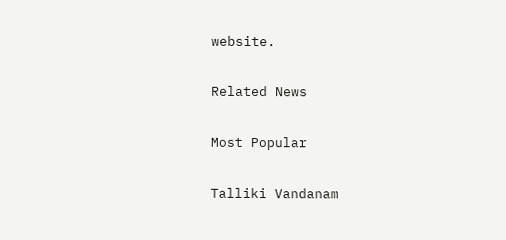website.

Related News

Most Popular

Talliki Vandanam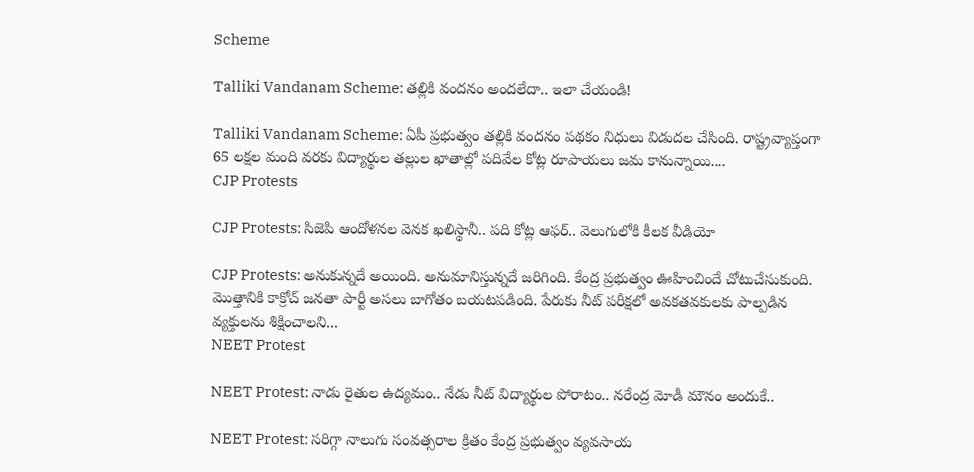Scheme

Talliki Vandanam Scheme: తల్లికి వందనం అందలేదా.. ఇలా చేయండి!

Talliki Vandanam Scheme: ఏపీ ప్రభుత్వం తల్లికి వందనం పథకం నిధులు విడుదల చేసింది. రాష్ట్రవ్యాప్తంగా 65 లక్షల మంది వరకు విద్యార్థుల తల్లుల ఖాతాల్లో పదివేల కోట్ల రూపాయలు జమ కానున్నాయి....
CJP Protests

CJP Protests: సిజెపి ఆందోళనల వెనక ఖలిస్థానీ.. పది కోట్ల ఆఫర్.. వెలుగులోకి కీలక వీడియో

CJP Protests: అనుకున్నదే అయింది. అనుమానిస్తున్నదే జరిగింది. కేంద్ర ప్రభుత్వం ఊహించిందే చోటుచేసుకుంది. మొత్తానికి కాక్రోచ్ జనతా పార్టీ అసలు బాగోతం బయటపడింది. పేరుకు నీట్ పరీక్షలో అవకతవకులకు పాల్పడిన వ్యక్తులను శిక్షించాలని...
NEET Protest

NEET Protest: నాడు రైతుల ఉద్యమం.. నేడు నీట్ విద్యార్థుల పోరాటం.. నరేంద్ర మోడీ మౌనం అందుకే..

NEET Protest: సరిగ్గా నాలుగు సంవత్సరాల క్రితం కేంద్ర ప్రభుత్వం వ్యవసాయ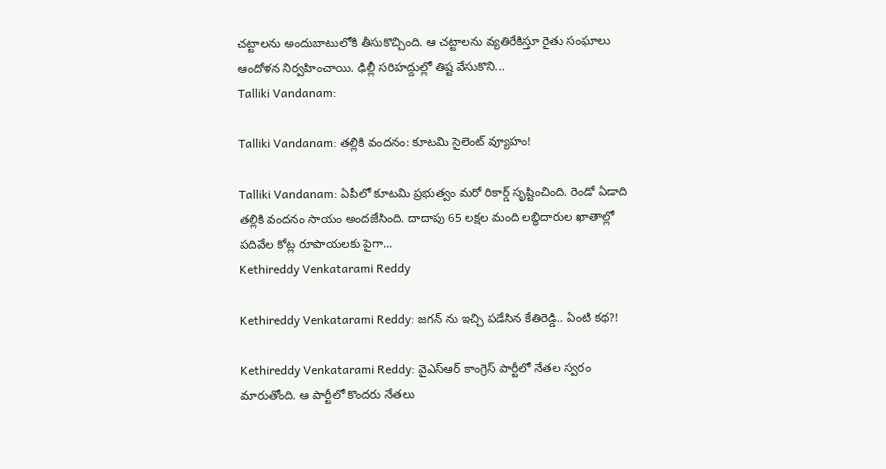చట్టాలను అందుబాటులోకి తీసుకొచ్చింది. ఆ చట్టాలను వ్యతిరేకిస్తూ రైతు సంఘాలు ఆందోళన నిర్వహించాయి. ఢిల్లీ సరిహద్దుల్లో తిష్ట వేసుకొని...
Talliki Vandanam:

Talliki Vandanam: తల్లికి వందనం: కూటమి సైలెంట్ వ్యూహం!

Talliki Vandanam: ఏపీలో కూటమి ప్రభుత్వం మరో రికార్డ్ సృష్టించింది. రెండో ఏడాది తల్లికి వందనం సాయం అందజేసింది. దాదాపు 65 లక్షల మంది లబ్ధిదారుల ఖాతాల్లో పదివేల కోట్ల రూపాయలకు పైగా...
Kethireddy Venkatarami Reddy

Kethireddy Venkatarami Reddy: జగన్ ను ఇచ్చి పడేసిన కేతిరెడ్డి.. ఏంటి కథ?!

Kethireddy Venkatarami Reddy: వైఎస్ఆర్ కాంగ్రెస్ పార్టీలో నేతల స్వరం మారుతోంది. ఆ పార్టీలో కొందరు నేతలు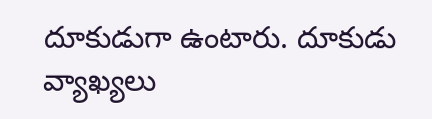దూకుడుగా ఉంటారు. దూకుడు వ్యాఖ్యలు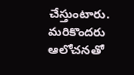చేస్తుంటారు. మరికొందరు ఆలోచనతో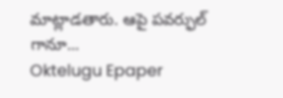మాట్లాడతారు. ఆపై పవర్ఫుల్ గానూ...
Oktelugu Epaper